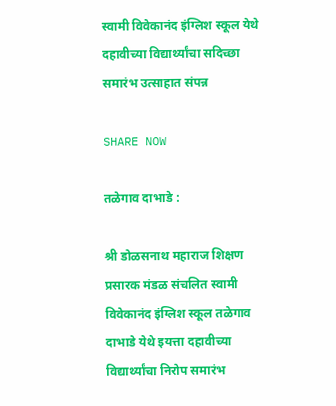स्वामी विवेकानंद इंग्लिश स्कूल येथे दहावीच्या विद्यार्थ्यांचा सदिच्छा समारंभ उत्साहात संपन्न

SHARE NOW

तळेगाव दाभाडे :

श्री डोळसनाथ महाराज शिक्षण प्रसारक मंडळ संचलित स्वामी विवेकानंद इंग्लिश स्कूल तळेगाव दाभाडे येथे इयत्ता दहावीच्या विद्यार्थ्यांचा निरोप समारंभ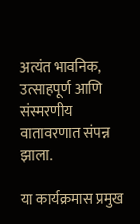अत्यंत भावनिक, उत्साहपूर्ण आणि संस्मरणीय वातावरणात संपन्न झाला.

या कार्यक्रमास प्रमुख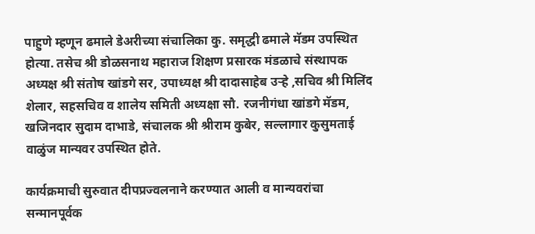पाहुणे म्हणून ढमाले डेअरीच्या संचालिका कु. समृद्धी ढमाले मॅडम उपस्थित होत्या. तसेच श्री डोळसनाथ महाराज शिक्षण प्रसारक मंडळाचे संस्थापक अध्यक्ष श्री संतोष खांडगे सर, उपाध्यक्ष श्री दादासाहेब उऱ्हे ,सचिव श्री मिलिंद शेलार, सहसचिव व शालेय समिती अध्यक्षा सौ. रजनीगंधा खांडगे मॅडम, खजिनदार सुदाम दाभाडे, संचालक श्री श्रीराम कुबेर, सल्लागार कुसुमताई वाळुंज मान्यवर उपस्थित होते.

कार्यक्रमाची सुरुवात दीपप्रज्वलनाने करण्यात आली व मान्यवरांचा सन्मानपूर्वक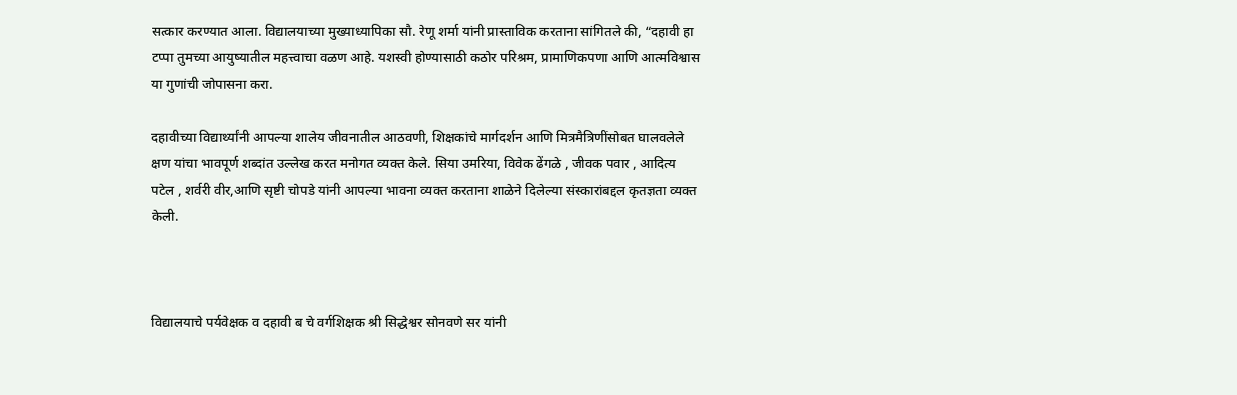सत्कार करण्यात आला. विद्यालयाच्या मुख्याध्यापिका सौ. रेणू शर्मा यांनी प्रास्ताविक करताना सांगितले की, “दहावी हा टप्पा तुमच्या आयुष्यातील महत्त्वाचा वळण आहे. यशस्वी होण्यासाठी कठोर परिश्रम, प्रामाणिकपणा आणि आत्मविश्वास या गुणांची जोपासना करा.

दहावीच्या विद्यार्थ्यांनी आपल्या शालेय जीवनातील आठवणी, शिक्षकांचे मार्गदर्शन आणि मित्रमैत्रिणींसोबत घालवलेले क्षण यांचा भावपूर्ण शब्दांत उल्लेख करत मनोगत व्यक्त केले. सिया उमरिया, विवेक ढेंगळे , जीवक पवार , आदित्य पटेल , शर्वरी वीर,आणि सृष्टी चोपडे यांनी आपल्या भावना व्यक्त करताना शाळेने दिलेल्या संस्कारांबद्दल कृतज्ञता व्यक्त केली.



विद्यालयाचे पर्यवेक्षक व दहावी ब चे वर्गशिक्षक श्री सिद्धेश्वर सोनवणे सर यांनी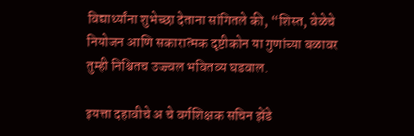विद्यार्थ्यांना शुभेच्छा देताना सांगितले की, “शिस्त, वेळेचे नियोजन आणि सकारात्मक दृष्टीकोन या गुणांच्या बळावर तुम्ही निश्चितच उज्ज्वल भवितव्य घडवाल.

इयत्ता दहावीचे अ चे वर्गशिक्षक सचिन झेंडे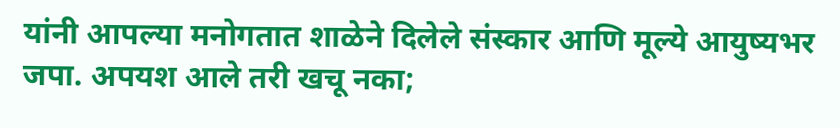यांनी आपल्या मनोगतात शाळेने दिलेले संस्कार आणि मूल्ये आयुष्यभर जपा. अपयश आले तरी खचू नका;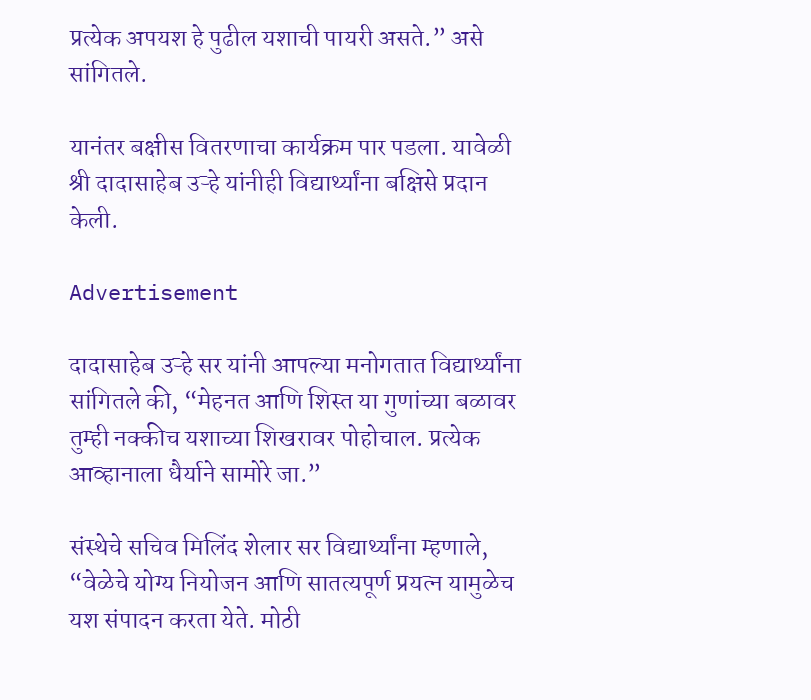प्रत्येक अपयश हे पुढील यशाची पायरी असते.” असे सांगितले.

यानंतर बक्षीस वितरणाचा कार्यक्रम पार पडला. यावेळी श्री दादासाहेब उऱ्हे यांनीही विद्यार्थ्यांना बक्षिसे प्रदान केली.

Advertisement

दादासाहेब उऱ्हे सर यांनी आपल्या मनोगतात विद्यार्थ्यांना सांगितले की, “मेहनत आणि शिस्त या गुणांच्या बळावर तुम्ही नक्कीच यशाच्या शिखरावर पोहोचाल. प्रत्येक आव्हानाला धैर्याने सामोरे जा.”

संस्थेचे सचिव मिलिंद शेलार सर विद्यार्थ्यांना म्हणाले, “वेळेचे योग्य नियोजन आणि सातत्यपूर्ण प्रयत्न यामुळेच यश संपादन करता येते. मोठी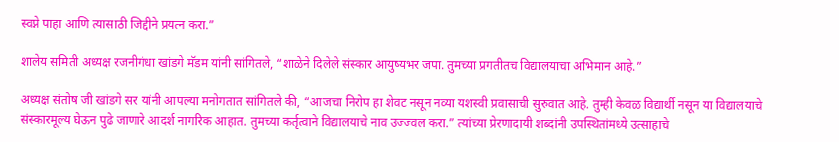स्वप्ने पाहा आणि त्यासाठी जिद्दीने प्रयत्न करा.”

शालेय समिती अध्यक्ष रजनीगंधा खांडगे मॅडम यांनी सांगितले, “शाळेने दिलेले संस्कार आयुष्यभर जपा. तुमच्या प्रगतीतच विद्यालयाचा अभिमान आहे.”

अध्यक्ष संतोष जी खांडगे सर यांनी आपल्या मनोगतात सांगितले की, “आजचा निरोप हा शेवट नसून नव्या यशस्वी प्रवासाची सुरुवात आहे. तुम्ही केवळ विद्यार्थी नसून या विद्यालयाचे संस्कारमूल्य घेऊन पुढे जाणारे आदर्श नागरिक आहात. तुमच्या कर्तृत्वाने विद्यालयाचे नाव उज्ज्वल करा.” त्यांच्या प्रेरणादायी शब्दांनी उपस्थितांमध्ये उत्साहाचे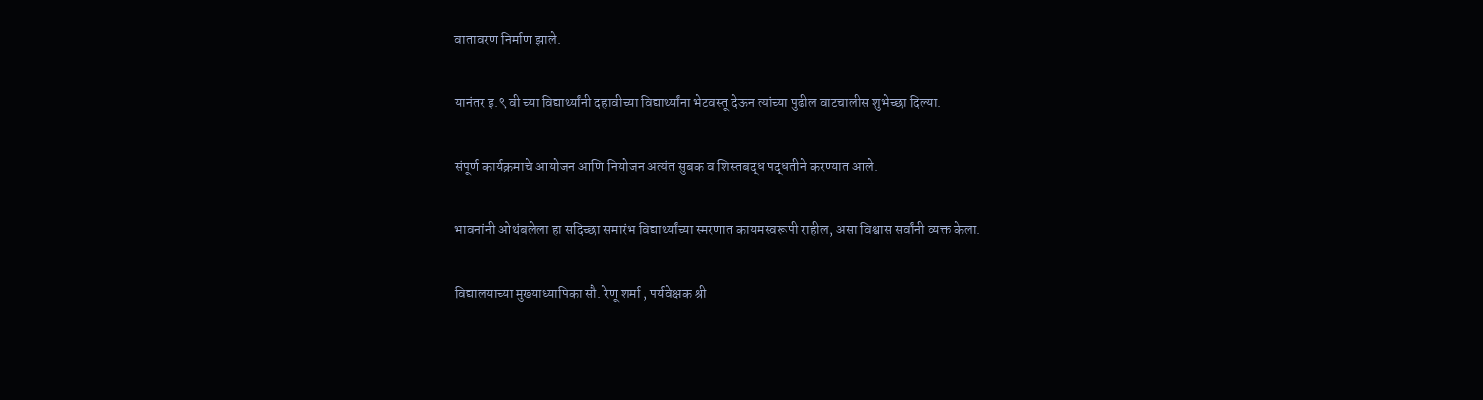वातावरण निर्माण झाले.

यानंतर इ.९ वी च्या विद्यार्थ्यांनी दहावीच्या विद्यार्थ्यांना भेटवस्तू देऊन त्यांच्या पुढील वाटचालीस शुभेच्छा दिल्या.

संपूर्ण कार्यक्रमाचे आयोजन आणि नियोजन अत्यंत सुबक व शिस्तबद्ध पद्धतीने करण्यात आले.

भावनांनी ओथंबलेला हा सदिच्छा समारंभ विद्यार्थ्यांच्या स्मरणात कायमस्वरूपी राहील, असा विश्वास सर्वांनी व्यक्त केला.

विद्यालयाच्या मुख्याध्यापिका सौ. रेणू शर्मा , पर्यवेक्षक श्री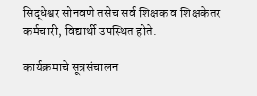सिद्धेश्वर सोनवणे तसेच सर्व शिक्षक व शिक्षकेतर कर्मचारी, विद्यार्थी उपस्थित होते.

कार्यक्रमाचे सूत्रसंचालन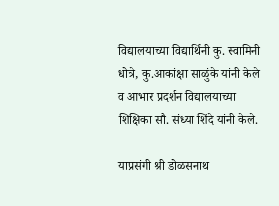विद्यालयाच्या विद्यार्थिनी कु. स्वामिनी धोत्रे, कु.आकांक्षा साळुंके यांनी केले व आभार प्रदर्शन विद्यालयाच्या शिक्षिका सौ. संध्या शिंदे यांनी केले.

याप्रसंगी श्री डोळसनाथ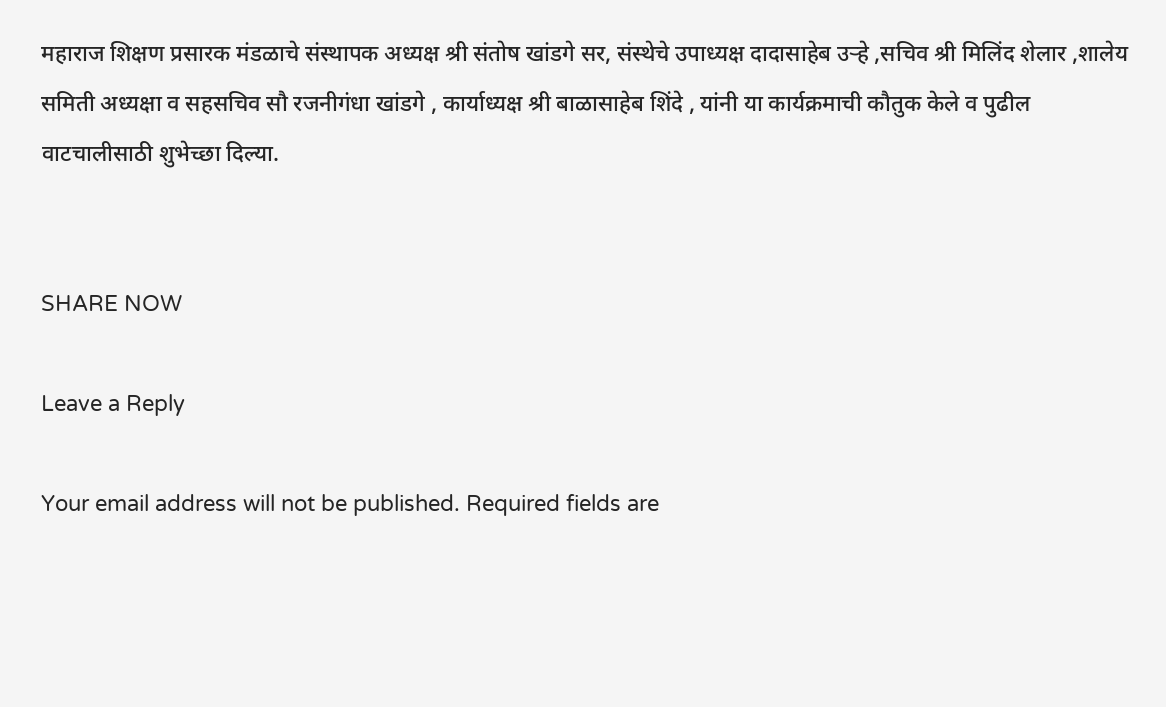महाराज शिक्षण प्रसारक मंडळाचे संस्थापक अध्यक्ष श्री संतोष खांडगे सर, संस्थेचे उपाध्यक्ष दादासाहेब उऱ्हे ,सचिव श्री मिलिंद शेलार ,शालेय समिती अध्यक्षा व सहसचिव सौ रजनीगंधा खांडगे , कार्याध्यक्ष श्री बाळासाहेब शिंदे , यांनी या कार्यक्रमाची कौतुक केले व पुढील वाटचालीसाठी शुभेच्छा दिल्या.


SHARE NOW

Leave a Reply

Your email address will not be published. Required fields are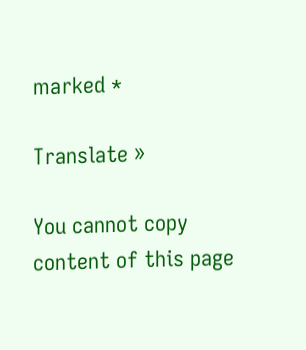marked *

Translate »

You cannot copy content of this page